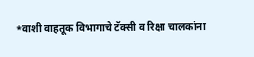*वाशी वाहतूक विभागाचे टॅक्सी व रिक्षा चालकांना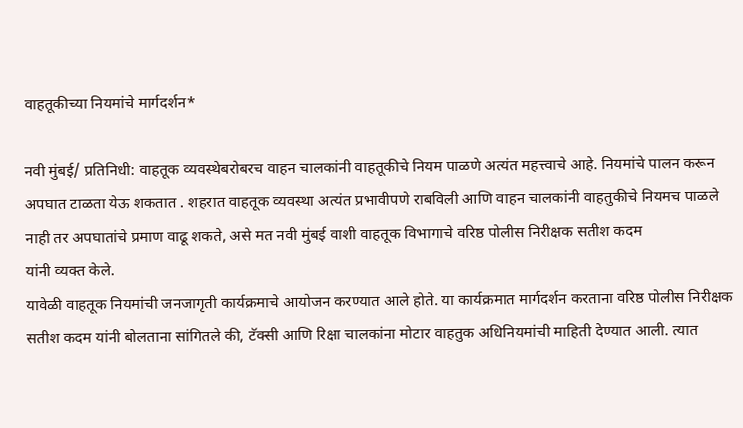वाहतूकीच्या नियमांचे मार्गदर्शन*

नवी मुंबई/ प्रतिनिधी: वाहतूक व्यवस्थेबरोबरच वाहन चालकांनी वाहतूकीचे नियम पाळणे अत्यंत महत्त्वाचे आहे. नियमांचे पालन करून अपघात टाळता येऊ शकतात . शहरात वाहतूक व्यवस्था अत्यंत प्रभावीपणे राबविली आणि वाहन चालकांनी वाहतुकीचे नियमच पाळले नाही तर अपघातांचे प्रमाण वाढू शकते, असे मत नवी मुंबई वाशी वाहतूक विभागाचे वरिष्ठ पोलीस निरीक्षक सतीश कदम
यांनी व्यक्त केले.
यावेळी वाहतूक नियमांची जनजागृती कार्यक्रमाचे आयोजन करण्यात आले होते. या कार्यक्रमात मार्गदर्शन करताना वरिष्ठ पोलीस निरीक्षक सतीश कदम यांनी बोलताना सांगितले की, टॅक्सी आणि रिक्षा चालकांना मोटार वाहतुक अधिनियमांची माहिती देण्यात आली. त्यात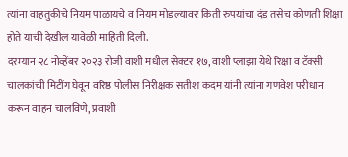त्यांना वाहतुकीचे नियम पाळायचे व नियम मोडल्यावर किती रुपयांचा दंड तसेच कोणती शिक्षा होते याची देखील यावेळी माहिती दिली.
दरम्यान २८ नोव्हेंबर २०२३ रोजी वाशी मधील सेक्टर १७, वाशी प्लाझा येथे रिक्षा व टॅक्सी चालकांची मिटींग घेवून वरिष्ठ पोलीस निरीक्षक सतीश कदम यांनी त्यांना गणवेश परीधान करून वाहन चालविणे, प्रवाशी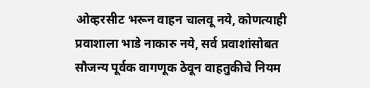ओव्हरसीट भरून वाहन चालवू नये, कोणत्याही प्रवाशाला भाडे नाकारु नये, सर्व प्रवाशांसोबत सौजन्य पूर्वक वागणूक ठेवून वाहतुकीचे नियम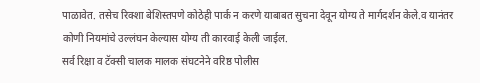पाळावेत. तसेच रिक्शा बेशिस्तपणे कोठेही पार्क न करणे याबाबत सुचना देवून योग्य ते मार्गदर्शन केले.व यानंतर कोणी नियमांचे उल्लंघन केल्यास योग्य ती कारवाई केली जाईल.
सर्व रिक्षा व टॅक्सी चालक मालक संघटनेने वरिष्ठ पोलीस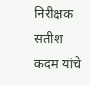निरीक्षक सतीश कदम यांचे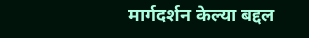मार्गदर्शन केल्या बद्दल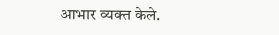आभार व्यक्त केले.